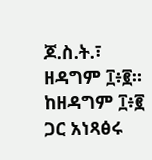ጆ.ስ.ት.፣ ዘዳግም ፲፥፪። ከዘዳግም ፲፥፪ ጋር አነጻፅሩ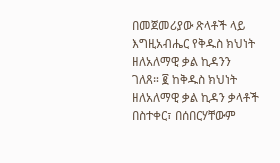በመጀመሪያው ጽላቶች ላይ እግዚአብሔር የቅዱስ ክህነት ዘለአለማዊ ቃል ኪዳንን ገለጸ። ፪ ከቅዱስ ክህነት ዘለአለማዊ ቃል ኪዳን ቃላቶች በስተቀር፣ በሰበርሃቸውም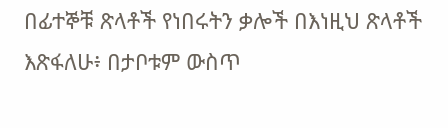በፊተኞቹ ጽላቶች የነበሩትን ቃሎች በእነዚህ ጽላቶች እጽፋለሁ፥ በታቦቱም ውስጥ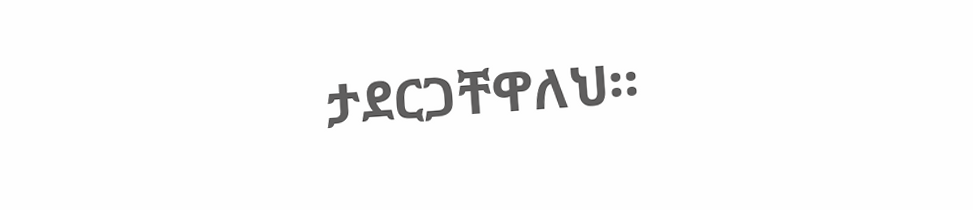ታደርጋቸዋለህ።